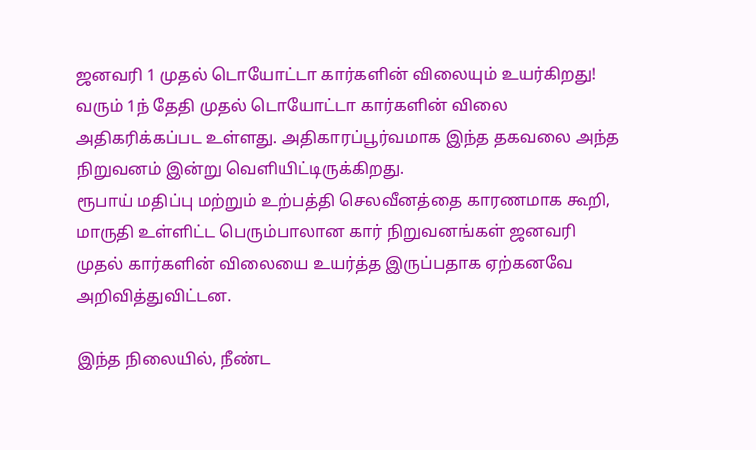ஜனவரி 1 முதல் டொயோட்டா கார்களின் விலையும் உயர்கிறது!
வரும் 1ந் தேதி முதல் டொயோட்டா கார்களின் விலை அதிகரிக்கப்பட உள்ளது. அதிகாரப்பூர்வமாக இந்த தகவலை அந்த நிறுவனம் இன்று வெளியிட்டிருக்கிறது.
ரூபாய் மதிப்பு மற்றும் உற்பத்தி செலவீனத்தை காரணமாக கூறி, மாருதி உள்ளிட்ட பெரும்பாலான கார் நிறுவனங்கள் ஜனவரி முதல் கார்களின் விலையை உயர்த்த இருப்பதாக ஏற்கனவே அறிவித்துவிட்டன.

இந்த நிலையில், நீண்ட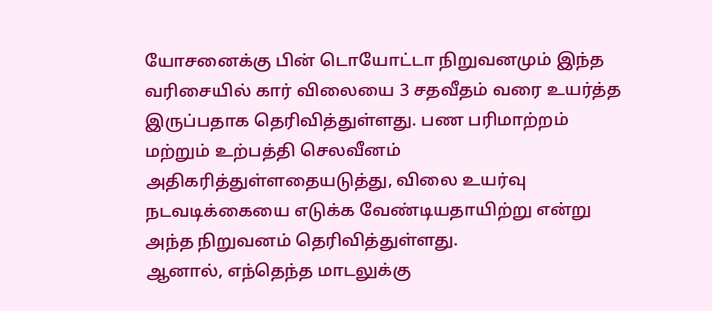யோசனைக்கு பின் டொயோட்டா நிறுவனமும் இந்த வரிசையில் கார் விலையை 3 சதவீதம் வரை உயர்த்த இருப்பதாக தெரிவித்துள்ளது. பண பரிமாற்றம் மற்றும் உற்பத்தி செலவீனம் அதிகரித்துள்ளதையடுத்து, விலை உயர்வு நடவடிக்கையை எடுக்க வேண்டியதாயிற்று என்று அந்த நிறுவனம் தெரிவித்துள்ளது.
ஆனால், எந்தெந்த மாடலுக்கு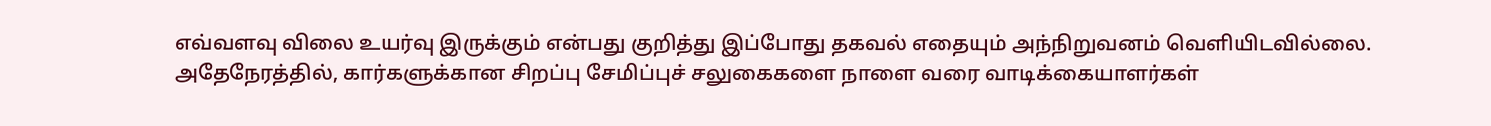எவ்வளவு விலை உயர்வு இருக்கும் என்பது குறித்து இப்போது தகவல் எதையும் அந்நிறுவனம் வெளியிடவில்லை. அதேநேரத்தில், கார்களுக்கான சிறப்பு சேமிப்புச் சலுகைகளை நாளை வரை வாடிக்கையாளர்கள்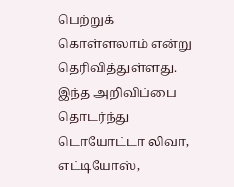பெற்றுக் கொள்ளலாம் என்று தெரிவித்துள்ளது.
இந்த அறிவிப்பை தொடர்ந்து டொயோட்டா லிவா, எட்டியோஸ்,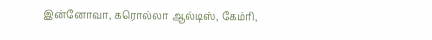இன்னோவா, கரொல்லா ஆல்டிஸ், கேம்ரி,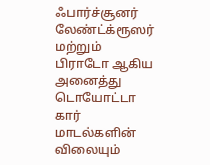ஃபார்ச்சூனர் லேண்ட்க்ரூஸர் மற்றும் பிராடோ ஆகிய அனைத்து டொயோட்டா கார் மாடல்களின் விலையும்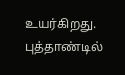உயர்கிறது. புத்தாண்டில்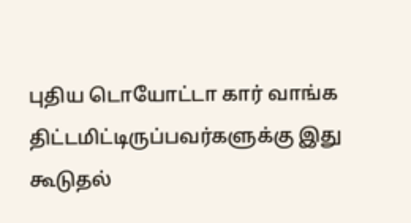புதிய டொயோட்டா கார் வாங்க திட்டமிட்டிருப்பவர்களுக்கு இது கூடுதல்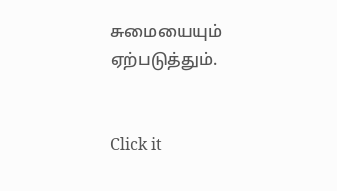சுமையையும் ஏற்படுத்தும்.


Click it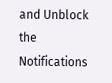and Unblock the Notifications